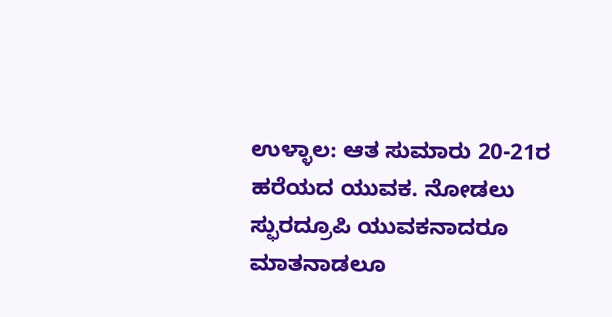ಉಳ್ಳಾಲ: ಆತ ಸುಮಾರು 20-21ರ ಹರೆಯದ ಯುವಕ. ನೋಡಲು ಸ್ಫುರದ್ರೂಪಿ ಯುವಕನಾದರೂ ಮಾತನಾಡಲೂ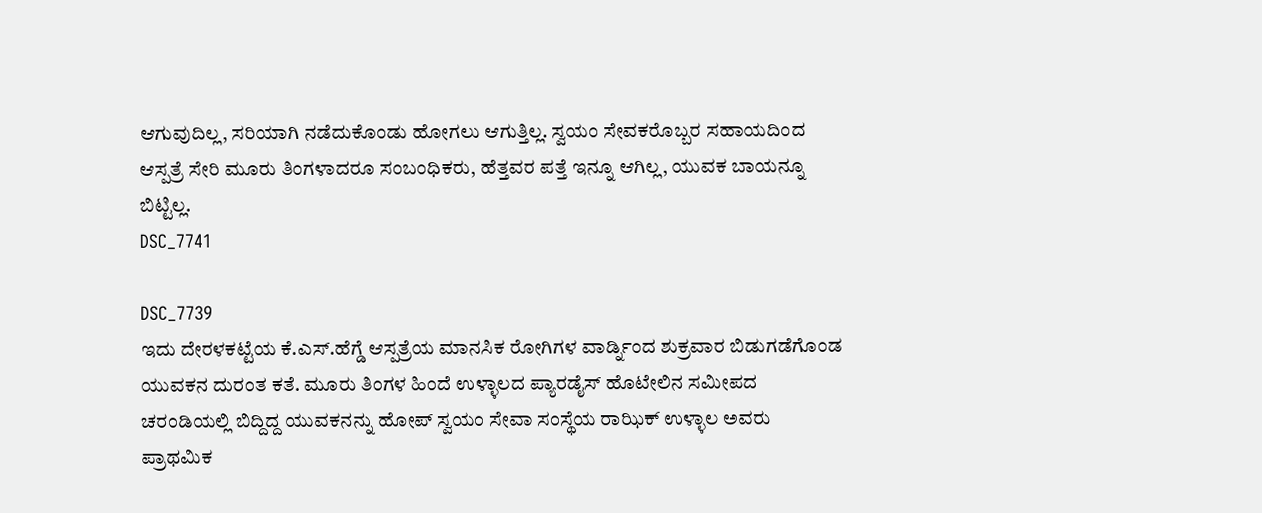ಆಗುವುದಿಲ್ಲ, ಸರಿಯಾಗಿ ನಡೆದುಕೊಂಡು ಹೋಗಲು ಆಗುತ್ತಿಲ್ಲ. ಸ್ವಯಂ ಸೇವಕರೊಬ್ಬರ ಸಹಾಯದಿಂದ ಆಸ್ಪತ್ರೆ ಸೇರಿ ಮೂರು ತಿಂಗಳಾದರೂ ಸಂಬಂಧಿಕರು, ಹೆತ್ತವರ ಪತ್ತೆ ಇನ್ನೂ ಆಗಿಲ್ಲ, ಯುವಕ ಬಾಯನ್ನೂ ಬಿಟ್ಟಿಲ್ಲ.
DSC_7741

DSC_7739
ಇದು ದೇರಳಕಟ್ಟೆಯ ಕೆ.ಎಸ್.ಹೆಗ್ಡೆ ಆಸ್ಪತ್ರೆಯ ಮಾನಸಿಕ ರೋಗಿಗಳ ವಾರ್ಡ್ನಿಂದ ಶುಕ್ರವಾರ ಬಿಡುಗಡೆಗೊಂಡ ಯುವಕನ ದುರಂತ ಕತೆ. ಮೂರು ತಿಂಗಳ ಹಿಂದೆ ಉಳ್ಳಾಲದ ಪ್ಯಾರಡೈಸ್ ಹೊಟೇಲಿನ ಸಮೀಪದ ಚರಂಡಿಯಲ್ಲಿ ಬಿದ್ದಿದ್ದ ಯುವಕನನ್ನು ಹೋಪ್ ಸ್ವಯಂ ಸೇವಾ ಸಂಸ್ಥೆಯ ರಾಝಿಕ್ ಉಳ್ಳಾಲ ಅವರು ಪ್ರಾಥಮಿಕ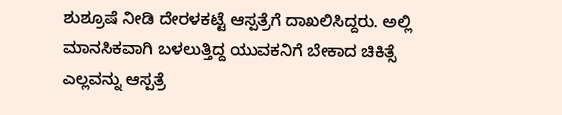ಶುಶ್ರೂಷೆ ನೀಡಿ ದೇರಳಕಟ್ಟೆ ಆಸ್ಪತ್ರೆಗೆ ದಾಖಲಿಸಿದ್ದರು. ಅಲ್ಲಿ ಮಾನಸಿಕವಾಗಿ ಬಳಲುತ್ತಿದ್ದ ಯುವಕನಿಗೆ ಬೇಕಾದ ಚಿಕಿತ್ಸೆ ಎಲ್ಲವನ್ನು ಆಸ್ಪತ್ರೆ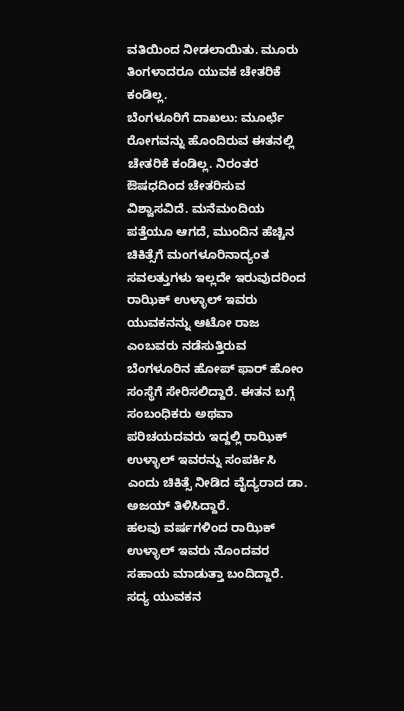ವತಿಯಿಂದ ನೀಡಲಾಯಿತು. ಮೂರು ತಿಂಗಳಾದರೂ ಯುವಕ ಚೇತರಿಕೆ ಕಂಡಿಲ್ಲ.
ಬೆಂಗಳೂರಿಗೆ ದಾಖಲು: ಮೂರ್ಛೆ ರೋಗವನ್ನು ಹೊಂದಿರುವ ಈತನಲ್ಲಿ ಚೇತರಿಕೆ ಕಂಡಿಲ್ಲ. ನಿರಂತರ ಔಷಧದಿಂದ ಚೇತರಿಸುವ ವಿಶ್ವಾಸವಿದೆ. ಮನೆಮಂದಿಯ ಪತ್ತೆಯೂ ಆಗದೆ, ಮುಂದಿನ ಹೆಚ್ಚಿನ ಚಿಕಿತ್ಸೆಗೆ ಮಂಗಳೂರಿನಾದ್ಯಂತ ಸವಲತ್ತುಗಳು ಇಲ್ಲದೇ ಇರುವುದರಿಂದ ರಾಝಿಕ್ ಉಳ್ಳಾಲ್ ಇವರು ಯುವಕನನ್ನು ಆಟೋ ರಾಜ ಎಂಬವರು ನಡೆಸುತ್ತಿರುವ ಬೆಂಗಳೂರಿನ ಹೋಪ್ ಫಾರ್ ಹೋಂ ಸಂಸ್ಥೆಗೆ ಸೇರಿಸಲಿದ್ದಾರೆ. ಈತನ ಬಗ್ಗೆ ಸಂಬಂಧಿಕರು ಅಥವಾ ಪರಿಚಯದವರು ಇದ್ದಲ್ಲಿ ರಾಝಿಕ್ ಉಳ್ಳಾಲ್ ಇವರನ್ನು ಸಂಪರ್ಕಿಸಿ ಎಂದು ಚಿಕಿತ್ಸೆ ನೀಡಿದ ವೈದ್ಯರಾದ ಡಾ. ಅಜಯ್ ತಿಳಿಸಿದ್ದಾರೆ.
ಹಲವು ವರ್ಷಗಳಿಂದ ರಾಝಿಕ್ ಉಳ್ಳಾಲ್ ಇವರು ನೊಂದವರ ಸಹಾಯ ಮಾಡುತ್ತಾ ಬಂದಿದ್ದಾರೆ. ಸದ್ಯ ಯುವಕನ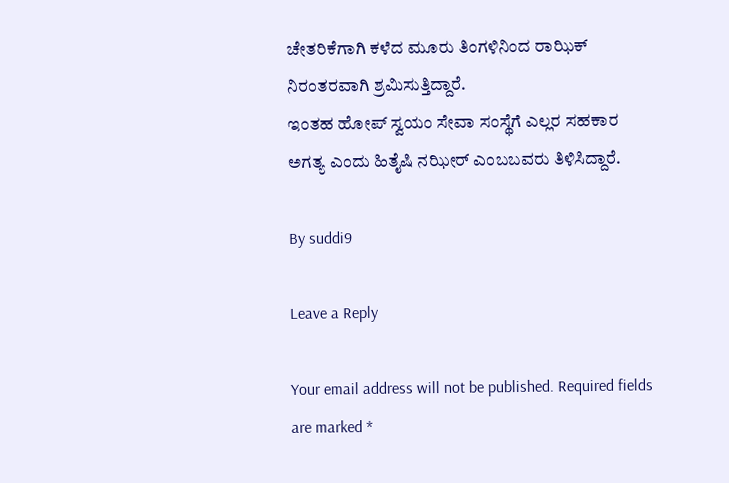ಚೇತರಿಕೆಗಾಗಿ ಕಳೆದ ಮೂರು ತಿಂಗಳಿನಿಂದ ರಾಝಿಕ್ ನಿರಂತರವಾಗಿ ಶ್ರಮಿಸುತ್ತಿದ್ದಾರೆ.
ಇಂತಹ ಹೋಪ್ ಸ್ವಯಂ ಸೇವಾ ಸಂಸ್ಥೆಗೆ ಎಲ್ಲರ ಸಹಕಾರ ಅಗತ್ಯ ಎಂದು ಹಿತೈಷಿ ನಝೀರ್ ಎಂಬಬವರು ತಿಳಿಸಿದ್ದಾರೆ.

By suddi9

Leave a Reply

Your email address will not be published. Required fields are marked *